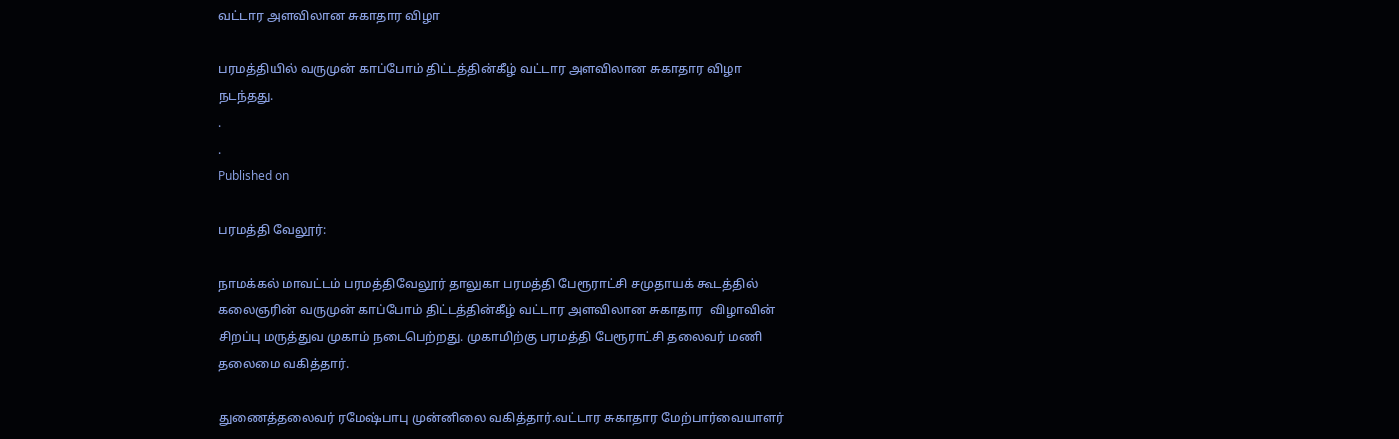வட்டார அளவிலான சுகாதார விழா

பரமத்தியில் வருமுன் காப்போம் திட்டத்தின்கீழ் வட்டார அளவிலான சுகாதார விழா நடந்தது.
.
.
Published on

பரமத்தி வேலூர்:

நாமக்கல் மாவட்டம் பரமத்திவேலூர் தாலுகா பரமத்தி பேரூராட்சி சமுதாயக் கூடத்தில் கலைஞரின் வருமுன் காப்போம் திட்டத்தின்கீழ் வட்டார அளவிலான சுகாதார  விழாவின் சிறப்பு மருத்துவ முகாம் நடைபெற்றது. முகாமிற்கு பரமத்தி பேரூராட்சி தலைவர் மணி தலைமை வகித்தார்.

துணைத்தலைவர் ரமேஷ்பாபு முன்னிலை வகித்தார்.வட்டார சுகாதார மேற்பார்வையாளர்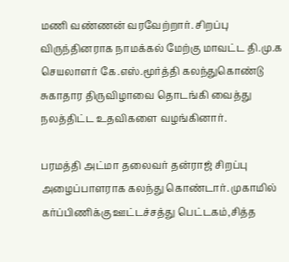மணி வண்ணன் வரவேற்றார். சிறப்பு விருந்தினராக நாமக்கல் மேற்கு மாவட்ட தி.மு.க செயலாளர் கே.எஸ்.மூர்த்தி கலந்துகொண்டு சுகாதார திருவிழாவை தொடங்கி வைத்து நலத்திட்ட உதவிகளை வழங்கினார்.

பரமத்தி அட்மா தலைவர் தன்ராஜ் சிறப்பு அழைப்பாளராக கலந்து கொண்டார். முகாமில் கர்ப்பிணிக்கு ஊட்டச்சத்து பெட்டகம்,சித்த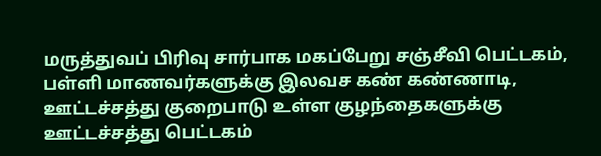மருத்துவப் பிரிவு சார்பாக மகப்பேறு சஞ்சீவி பெட்டகம், பள்ளி மாணவர்களுக்கு இலவச கண் கண்ணாடி, ஊட்டச்சத்து குறைபாடு உள்ள குழந்தைகளுக்கு ஊட்டச்சத்து பெட்டகம்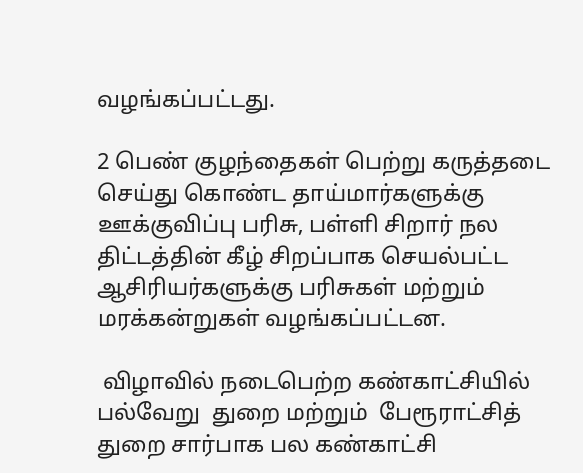வழங்கப்பட்டது.

2 பெண் குழந்தைகள் பெற்று கருத்தடை செய்து கொண்ட தாய்மார்களுக்கு ஊக்குவிப்பு பரிசு, பள்ளி சிறார் நல திட்டத்தின் கீழ் சிறப்பாக செயல்பட்ட ஆசிரியர்களுக்கு பரிசுகள் மற்றும் மரக்கன்றுகள் வழங்கப்பட்டன.

 விழாவில் நடைபெற்ற கண்காட்சியில் பல்வேறு  துறை மற்றும்  பேரூராட்சித் துறை சார்பாக பல கண்காட்சி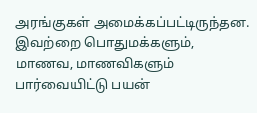அரங்குகள் அமைக்கப்பட்டிருந்தன. இவற்றை பொதுமக்களும், மாணவ, மாணவிகளும் பார்வையிட்டு பயன்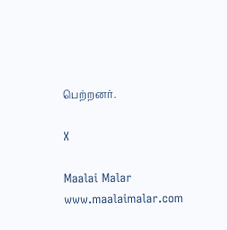பெற்றனர்.

X

Maalai Malar
www.maalaimalar.com